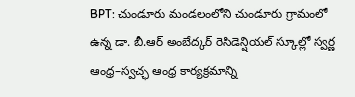BPT: చుండూరు మండలంలోని చుండూరు గ్రామంలో ఉన్న డా. బీ.ఆర్ అంబేద్కర్ రెసిడెన్షియల్ స్కూల్లో స్వర్ణ ఆంధ్ర–స్వచ్ఛ ఆంధ్ర కార్యక్రమాన్ని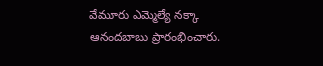వేమూరు ఎమ్మెల్యే నక్కా ఆనందబాబు ప్రారంభించారు.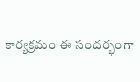కార్యక్రమం ఈ సందర్భంగా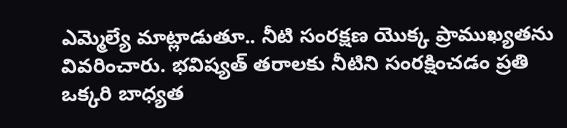ఎమ్మెల్యే మాట్లాడుతూ.. నీటి సంరక్షణ యొక్క ప్రాముఖ్యతను వివరించారు. భవిష్యత్ తరాలకు నీటిని సంరక్షించడం ప్రతి ఒక్కరి బాధ్యత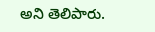అని తెలిపారు.